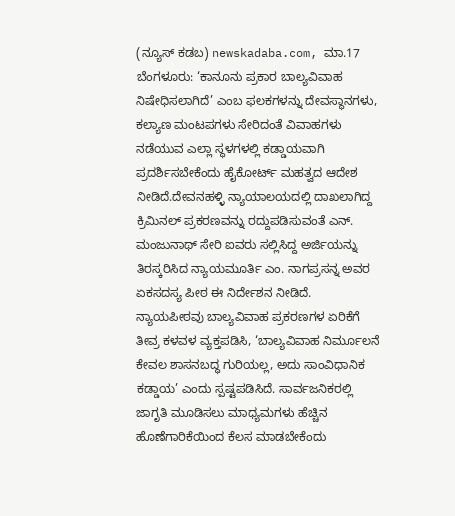(ನ್ಯೂಸ್ ಕಡಬ) newskadaba.com, ಮಾ.17 ಬೆಂಗಳೂರು: ‘ಕಾನೂನು ಪ್ರಕಾರ ಬಾಲ್ಯವಿವಾಹ ನಿಷೇಧಿಸಲಾಗಿದೆ’ ಎಂಬ ಫಲಕಗಳನ್ನು ದೇವಸ್ಥಾನಗಳು, ಕಲ್ಯಾಣ ಮಂಟಪಗಳು ಸೇರಿದಂತೆ ವಿವಾಹಗಳು ನಡೆಯುವ ಎಲ್ಲಾ ಸ್ಥಳಗಳಲ್ಲಿ ಕಡ್ಡಾಯವಾಗಿ ಪ್ರದರ್ಶಿಸಬೇಕೆಂದು ಹೈಕೋರ್ಟ್ ಮಹತ್ವದ ಆದೇಶ ನೀಡಿದೆ.ದೇವನಹಳ್ಳಿ ನ್ಯಾಯಾಲಯದಲ್ಲಿ ದಾಖಲಾಗಿದ್ದ ಕ್ರಿಮಿನಲ್ ಪ್ರಕರಣವನ್ನು ರದ್ದುಪಡಿಸುವಂತೆ ಎನ್. ಮಂಜುನಾಥ್ ಸೇರಿ ಐವರು ಸಲ್ಲಿಸಿದ್ದ ಅರ್ಜಿಯನ್ನು ತಿರಸ್ಕರಿಸಿದ ನ್ಯಾಯಮೂರ್ತಿ ಎಂ. ನಾಗಪ್ರಸನ್ನ ಅವರ ಏಕಸದಸ್ಯ ಪೀಠ ಈ ನಿರ್ದೇಶನ ನೀಡಿದೆ.
ನ್ಯಾಯಪೀಠವು ಬಾಲ್ಯವಿವಾಹ ಪ್ರಕರಣಗಳ ಏರಿಕೆಗೆ ತೀವ್ರ ಕಳವಳ ವ್ಯಕ್ತಪಡಿಸಿ, ‘ಬಾಲ್ಯವಿವಾಹ ನಿರ್ಮೂಲನೆ ಕೇವಲ ಶಾಸನಬದ್ಧ ಗುರಿಯಲ್ಲ, ಅದು ಸಾಂವಿಧಾನಿಕ ಕಡ್ಡಾಯ’ ಎಂದು ಸ್ಪಷ್ಟಪಡಿಸಿದೆ. ಸಾರ್ವಜನಿಕರಲ್ಲಿ ಜಾಗೃತಿ ಮೂಡಿಸಲು ಮಾಧ್ಯಮಗಳು ಹೆಚ್ಚಿನ ಹೊಣೆಗಾರಿಕೆಯಿಂದ ಕೆಲಸ ಮಾಡಬೇಕೆಂದು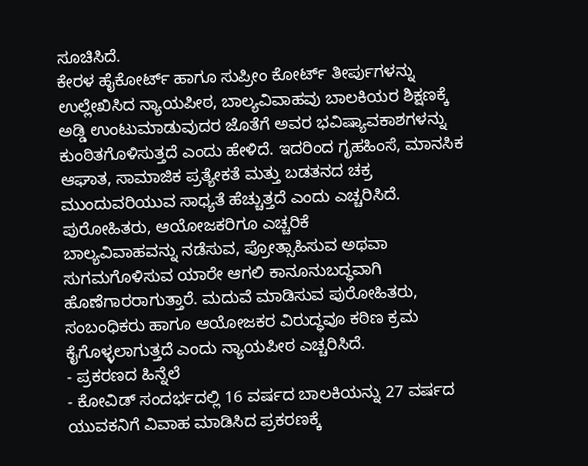ಸೂಚಿಸಿದೆ.
ಕೇರಳ ಹೈಕೋರ್ಟ್ ಹಾಗೂ ಸುಪ್ರೀಂ ಕೋರ್ಟ್ ತೀರ್ಪುಗಳನ್ನು ಉಲ್ಲೇಖಿಸಿದ ನ್ಯಾಯಪೀಠ, ಬಾಲ್ಯವಿವಾಹವು ಬಾಲಕಿಯರ ಶಿಕ್ಷಣಕ್ಕೆ ಅಡ್ಡಿ ಉಂಟುಮಾಡುವುದರ ಜೊತೆಗೆ ಅವರ ಭವಿಷ್ಯಾವಕಾಶಗಳನ್ನು ಕುಂಠಿತಗೊಳಿಸುತ್ತದೆ ಎಂದು ಹೇಳಿದೆ. ಇದರಿಂದ ಗೃಹಹಿಂಸೆ, ಮಾನಸಿಕ ಆಘಾತ, ಸಾಮಾಜಿಕ ಪ್ರತ್ಯೇಕತೆ ಮತ್ತು ಬಡತನದ ಚಕ್ರ ಮುಂದುವರಿಯುವ ಸಾಧ್ಯತೆ ಹೆಚ್ಚುತ್ತದೆ ಎಂದು ಎಚ್ಚರಿಸಿದೆ.
ಪುರೋಹಿತರು, ಆಯೋಜಕರಿಗೂ ಎಚ್ಚರಿಕೆ
ಬಾಲ್ಯವಿವಾಹವನ್ನು ನಡೆಸುವ, ಪ್ರೋತ್ಸಾಹಿಸುವ ಅಥವಾ ಸುಗಮಗೊಳಿಸುವ ಯಾರೇ ಆಗಲಿ ಕಾನೂನುಬದ್ಧವಾಗಿ ಹೊಣೆಗಾರರಾಗುತ್ತಾರೆ. ಮದುವೆ ಮಾಡಿಸುವ ಪುರೋಹಿತರು, ಸಂಬಂಧಿಕರು ಹಾಗೂ ಆಯೋಜಕರ ವಿರುದ್ಧವೂ ಕಠಿಣ ಕ್ರಮ ಕೈಗೊಳ್ಳಲಾಗುತ್ತದೆ ಎಂದು ನ್ಯಾಯಪೀಠ ಎಚ್ಚರಿಸಿದೆ.
- ಪ್ರಕರಣದ ಹಿನ್ನೆಲೆ
- ಕೋವಿಡ್ ಸಂದರ್ಭದಲ್ಲಿ 16 ವರ್ಷದ ಬಾಲಕಿಯನ್ನು 27 ವರ್ಷದ ಯುವಕನಿಗೆ ವಿವಾಹ ಮಾಡಿಸಿದ ಪ್ರಕರಣಕ್ಕೆ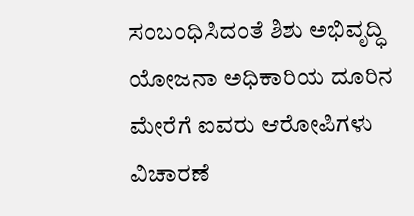ಸಂಬಂಧಿಸಿದಂತೆ ಶಿಶು ಅಭಿವೃದ್ಧಿ ಯೋಜನಾ ಅಧಿಕಾರಿಯ ದೂರಿನ ಮೇರೆಗೆ ಐವರು ಆರೋಪಿಗಳು ವಿಚಾರಣೆ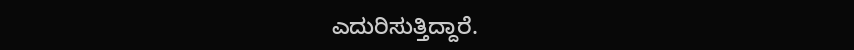ಎದುರಿಸುತ್ತಿದ್ದಾರೆ.